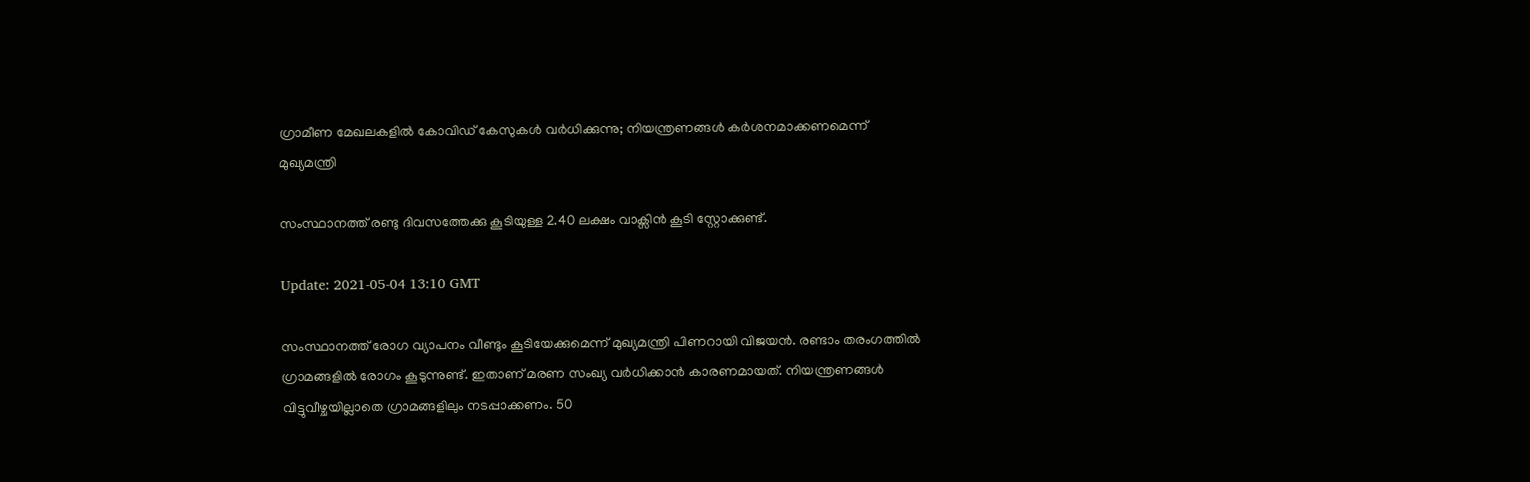ഗ്രാമീണ മേഖലകളില്‍ കോവിഡ് കേസുകള്‍ വര്‍ധിക്കുന്നു; നിയന്ത്രണങ്ങള്‍ കര്‍ശനമാക്കണമെന്ന് മുഖ്യമന്ത്രി

സംസ്ഥാനത്ത് രണ്ടു ദിവസത്തേക്കു കൂടിയുള്ള 2.40 ലക്ഷം വാക്സിൻ കൂടി സ്റ്റോക്കുണ്ട്.

Update: 2021-05-04 13:10 GMT

സംസ്ഥാനത്ത് രോഗ വ്യാപനം വീണ്ടും കൂടിയേക്കുമെന്ന് മുഖ്യമന്ത്രി പിണറായി വിജയൻ. രണ്ടാം തരംഗത്തിൽ ഗ്രാമങ്ങളിൽ രോഗം കൂടുന്നുണ്ട്. ഇതാണ് മരണ സംഖ്യ വര്‍ധിക്കാന്‍ കാരണമായത്. നിയന്ത്രണങ്ങൾ വിട്ടുവീഴ്ചയില്ലാതെ ഗ്രാമങ്ങളിലും നടപ്പാക്കണം. 50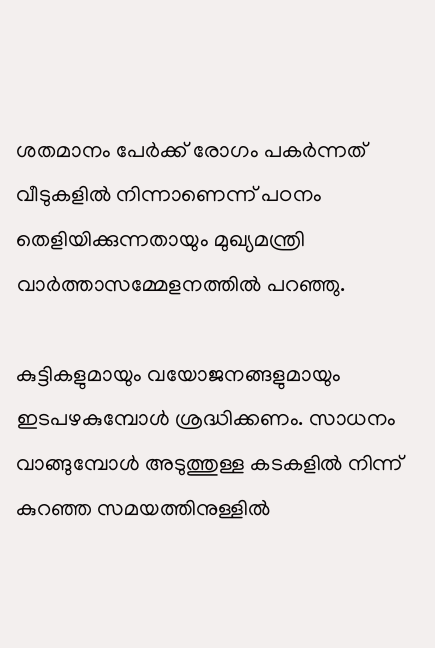ശതമാനം പേർക്ക് രോഗം പകർന്നത് വീടുകളിൽ നിന്നാണെന്ന് പഠനം തെളിയിക്കുന്നതായും മുഖ്യമന്ത്രി വാർത്താസമ്മേളനത്തിൽ പറഞ്ഞു.

കുട്ടികളുമായും വയോജനങ്ങളുമായും ഇടപഴകുമ്പോൾ ശ്രദ്ധിക്കണം. സാധനം വാങ്ങുമ്പോൾ അടുത്തുള്ള കടകളിൽ നിന്ന് കുറഞ്ഞ സമയത്തിനുള്ളിൽ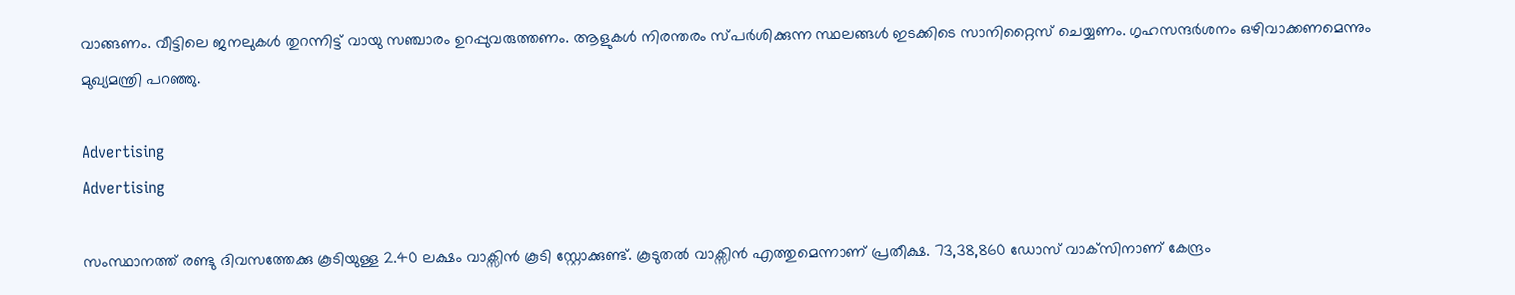വാങ്ങണം. വീട്ടിലെ ജനലുകൾ തുറന്നിട്ട് വായു സഞ്ചാരം ഉറപ്പുവരുത്തണം. ആളുകൾ നിരന്തരം സ്പർശിക്കുന്ന സ്ഥലങ്ങൾ ഇടക്കിടെ സാനിറ്റൈസ് ചെയ്യണം. ഗൃഹസന്ദർശനം ഒഴിവാക്കണമെന്നും മുഖ്യമന്ത്രി പറഞ്ഞു.

Advertising
Advertising

സംസ്ഥാനത്ത് രണ്ടു ദിവസത്തേക്കു കൂടിയുള്ള 2.40 ലക്ഷം വാക്സിൻ കൂടി സ്റ്റോക്കുണ്ട്. കൂടുതൽ വാക്സിൻ എത്തുമെന്നാണ് പ്രതീക്ഷ. 73,38,860 ഡോസ് വാക്‌സിനാണ് കേന്ദ്രം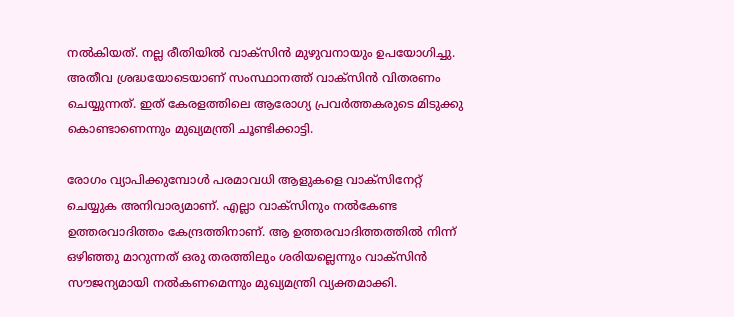നൽകിയത്. നല്ല രീതിയിൽ വാക്‌സിൻ മുഴുവനായും ഉപയോഗിച്ചു. അതീവ ശ്രദ്ധയോടെയാണ് സംസ്ഥാനത്ത് വാക്‌സിൻ വിതരണം ചെയ്യുന്നത്. ഇത് കേരളത്തിലെ ആരോഗ്യ പ്രവർത്തകരുടെ മിടുക്കു കൊണ്ടാണെന്നും മുഖ്യമന്ത്രി ചൂണ്ടിക്കാട്ടി.

രോഗം വ്യാപിക്കുമ്പോള്‍ പരമാവധി ആളുകളെ വാക്‌സിനേറ്റ് ചെയ്യുക അനിവാര്യമാണ്. എല്ലാ വാക്‌സിനും നൽകേണ്ട ഉത്തരവാദിത്തം കേന്ദ്രത്തിനാണ്. ആ ഉത്തരവാദിത്തത്തിൽ നിന്ന് ഒഴിഞ്ഞു മാറുന്നത് ഒരു തരത്തിലും ശരിയല്ലെന്നും വാക്‌സിൻ സൗജന്യമായി നൽകണമെന്നും മുഖ്യമന്ത്രി വ്യക്തമാക്കി.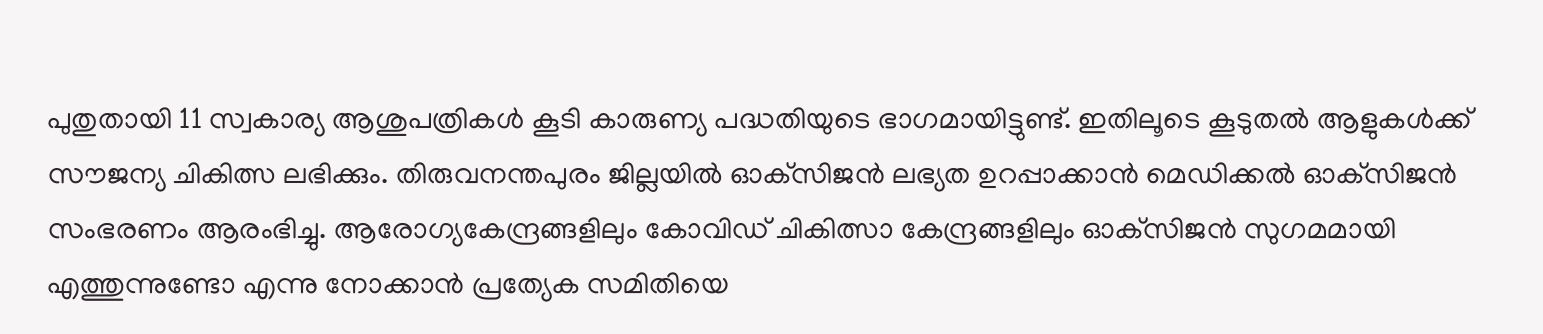പുതുതായി 11 സ്വകാര്യ ആശുപത്രികൾ കൂടി കാരുണ്യ പദ്ധതിയുടെ ഭാഗമായിട്ടുണ്ട്. ഇതിലൂടെ കൂടുതൽ ആളുകൾക്ക് സൗജന്യ ചികിത്സ ലഭിക്കും. തിരുവനന്തപുരം ജില്ലയിൽ ഓക്‌സിജൻ ലഭ്യത ഉറപ്പാക്കാൻ മെഡിക്കൽ ഓക്‌സിജൻ സംഭരണം ആരംഭിച്ചു. ആരോഗ്യകേന്ദ്രങ്ങളിലും കോവിഡ് ചികിത്സാ കേന്ദ്രങ്ങളിലും ഓക്‌സിജൻ സുഗമമായി എത്തുന്നുണ്ടോ എന്നു നോക്കാൻ പ്രത്യേക സമിതിയെ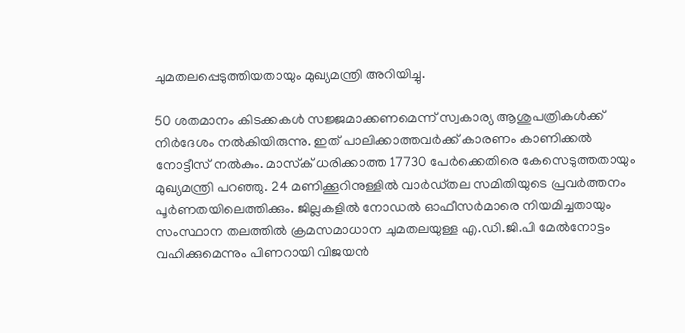ചുമതലപ്പെടുത്തിയതായും മുഖ്യമന്ത്രി അറിയിച്ചു.

50 ശതമാനം കിടക്കകൾ സജ്ജമാക്കണമെന്ന് സ്വകാര്യ ആശുപത്രികൾക്ക് നിർദേശം നൽകിയിരുന്നു. ഇത് പാലിക്കാത്തവർക്ക് കാരണം കാണിക്കൽ നോട്ടീസ് നൽകും. മാസ്‌ക് ധരിക്കാത്ത 17730 പേർക്കെതിരെ കേസെടുത്തതായും മുഖ്യമന്ത്രി പറഞ്ഞു. 24 മണിക്കൂറിനുള്ളിൽ വാർഡ്തല സമിതിയുടെ പ്രവർത്തനം പൂർണതയിലെത്തിക്കും. ജില്ലകളിൽ നോഡൽ ഓഫീസർമാരെ നിയമിച്ചതായും സംസ്ഥാന തലത്തിൽ ക്രമസമാധാന ചുമതലയുള്ള എ.ഡി.ജി.പി മേൽനോട്ടം വഹിക്കുമെന്നും പിണറായി വിജയൻ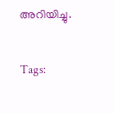അറിയിച്ചു.

Tags: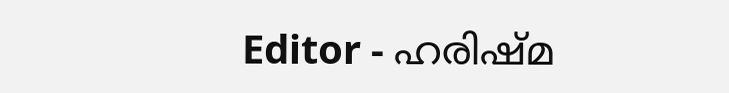Editor - ഹരിഷ്മ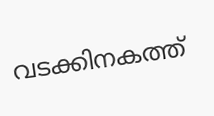വടക്കിനകത്ത്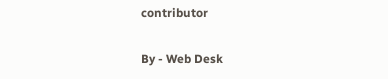contributor

By - Web Desk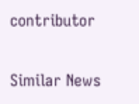contributor

Similar News